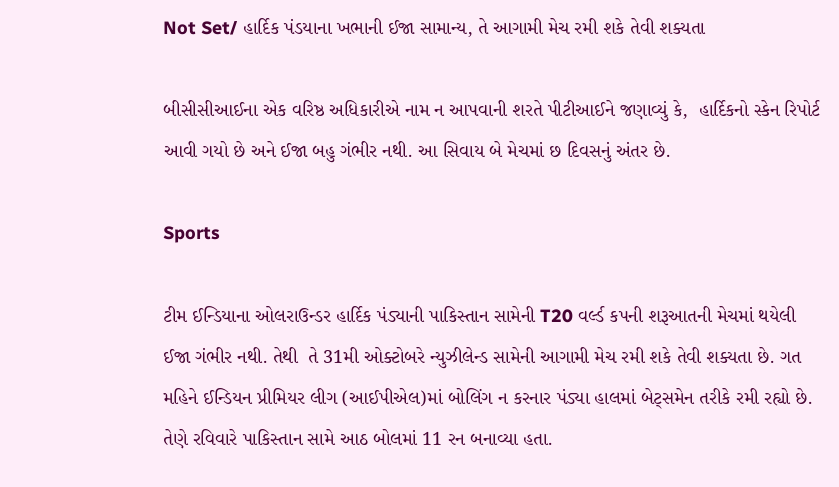Not Set/ હાર્દિક પંડયાના ખભાની ઈજા સામાન્ય, તે આગામી મેચ રમી શકે તેવી શક્યતા

બીસીસીઆઈના એક વરિષ્ઠ અધિકારીએ નામ ન આપવાની શરતે પીટીઆઈને જણાવ્યું કે,  હાર્દિકનો સ્કેન રિપોર્ટ આવી ગયો છે અને ઈજા બહુ ગંભીર નથી. આ સિવાય બે મેચમાં છ દિવસનું અંતર છે.

Sports

ટીમ ઈન્ડિયાના ઓલરાઉન્ડર હાર્દિક પંડ્યાની પાકિસ્તાન સામેની T20 વર્લ્ડ કપની શરૂઆતની મેચમાં થયેલી ઈજા ગંભીર નથી. તેથી  તે 31મી ઓક્ટોબરે ન્યુઝીલેન્ડ સામેની આગામી મેચ રમી શકે તેવી શક્યતા છે. ગત મહિને ઈન્ડિયન પ્રીમિયર લીગ (આઈપીએલ)માં બોલિંગ ન કરનાર પંડ્યા હાલમાં બેટ્સમેન તરીકે રમી રહ્યો છે. તેણે રવિવારે પાકિસ્તાન સામે આઠ બોલમાં 11 રન બનાવ્યા હતા.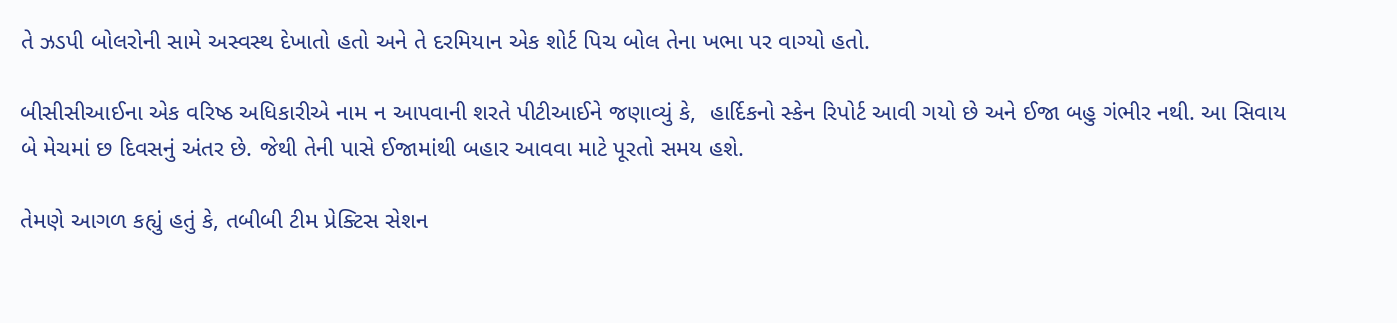તે ઝડપી બોલરોની સામે અસ્વસ્થ દેખાતો હતો અને તે દરમિયાન એક શોર્ટ પિચ બોલ તેના ખભા પર વાગ્યો હતો.

બીસીસીઆઈના એક વરિષ્ઠ અધિકારીએ નામ ન આપવાની શરતે પીટીઆઈને જણાવ્યું કે,  હાર્દિકનો સ્કેન રિપોર્ટ આવી ગયો છે અને ઈજા બહુ ગંભીર નથી. આ સિવાય બે મેચમાં છ દિવસનું અંતર છે. જેથી તેની પાસે ઈજામાંથી બહાર આવવા માટે પૂરતો સમય હશે.

તેમણે આગળ કહ્યું હતું કે, તબીબી ટીમ પ્રેક્ટિસ સેશન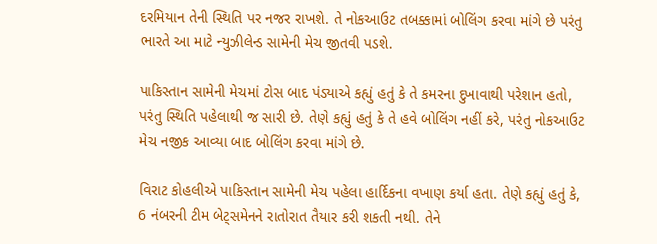દરમિયાન તેની સ્થિતિ પર નજર રાખશે. તે નોકઆઉટ તબક્કામાં બોલિંગ કરવા માંગે છે પરંતુ ભારતે આ માટે ન્યુઝીલેન્ડ સામેની મેચ જીતવી પડશે.

પાકિસ્તાન સામેની મેચમાં ટોસ બાદ પંડ્યાએ કહ્યું હતું કે તે કમરના દુખાવાથી પરેશાન હતો, પરંતુ સ્થિતિ પહેલાથી જ સારી છે. તેણે કહ્યું હતું કે તે હવે બોલિંગ નહીં કરે, પરંતુ નોકઆઉટ મેચ નજીક આવ્યા બાદ બોલિંગ કરવા માંગે છે.

વિરાટ કોહલીએ પાકિસ્તાન સામેની મેચ પહેલા હાર્દિકના વખાણ કર્યા હતા. તેણે કહ્યું હતું કે, 6 નંબરની ટીમ બેટ્સમેનને રાતોરાત તૈયાર કરી શકતી નથી. તેને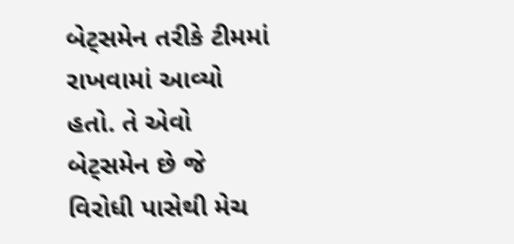બેટ્સમેન તરીકે ટીમમાં રાખવામાં આવ્યો હતો. તે એવો બેટ્સમેન છે જે વિરોધી પાસેથી મેચ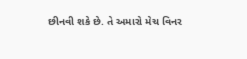છીનવી શકે છે. તે અમારો મેચ વિનર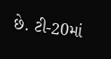છે. ટી-20માં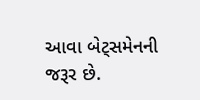આવા બેટ્સમેનની જરૂર છે.